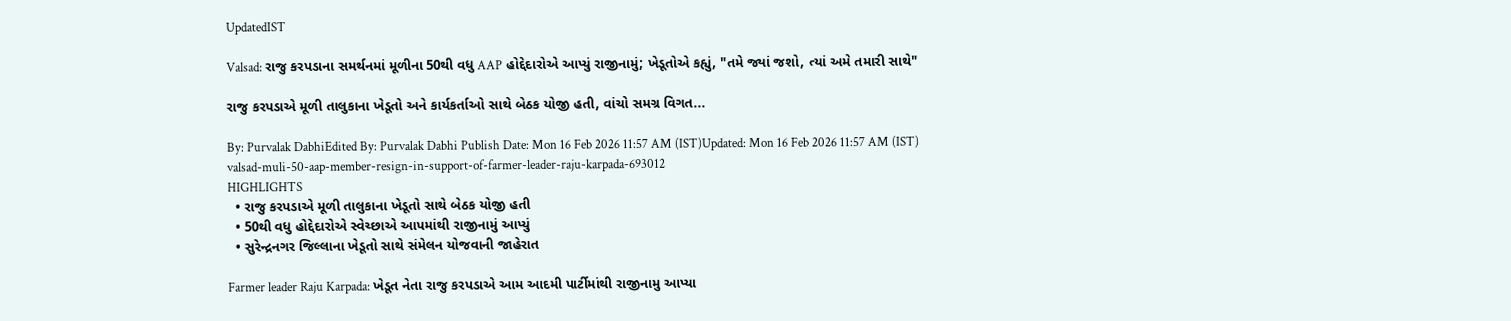UpdatedIST

Valsad: રાજુ કરપડાના સમર્થનમાં મૂળીના 50થી વધુ AAP હોદ્દેદારોએ આપ્યું રાજીનામું; ખેડૂતોએ કહ્યું, "તમે જ્યાં જશો, ત્યાં અમે તમારી સાથે"

રાજુ કરપડાએ મૂળી તાલુકાના ખેડૂતો અને કાર્યકર્તાઓ સાથે બેઠક યોજી હતી, વાંચો સમગ્ર વિગત...

By: Purvalak DabhiEdited By: Purvalak Dabhi Publish Date: Mon 16 Feb 2026 11:57 AM (IST)Updated: Mon 16 Feb 2026 11:57 AM (IST)
valsad-muli-50-aap-member-resign-in-support-of-farmer-leader-raju-karpada-693012
HIGHLIGHTS
  • રાજુ કરપડાએ મૂળી તાલુકાના ખેડૂતો સાથે બેઠક યોજી હતી
  • 50થી વધુ હોદ્દેદારોએ સ્વેચ્છાએ આપમાંથી રાજીનામું આપ્યું
  • સુરેન્દ્રનગર જિલ્લાના ખેડૂતો સાથે સંમેલન યોજવાની જાહેરાત

Farmer leader Raju Karpada: ખેડૂત નેતા રાજુ કરપડાએ આમ આદમી પાર્ટીમાંથી રાજીનામુ આપ્યા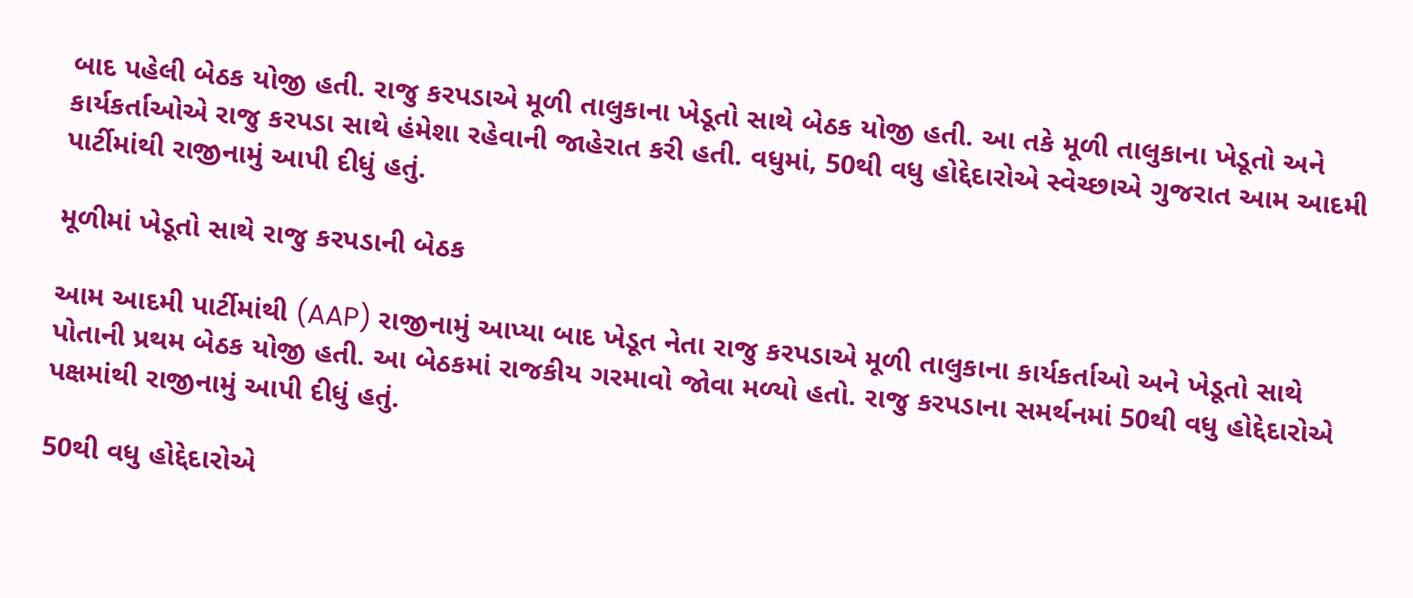બાદ પહેલી બેઠક યોજી હતી. રાજુ કરપડાએ મૂળી તાલુકાના ખેડૂતો સાથે બેઠક યોજી હતી. આ તકે મૂળી તાલુકાના ખેડૂતો અને કાર્યકર્તાઓએ રાજુ કરપડા સાથે હંમેશા રહેવાની જાહેરાત કરી હતી. વધુમાં, 50થી વધુ હોદ્દેદારોએ સ્વેચ્છાએ ગુજરાત આમ આદમી પાર્ટીમાંથી રાજીનામું આપી દીધું હતું.

મૂળીમાં ખેડૂતો સાથે રાજુ કરપડાની બેઠક

આમ આદમી પાર્ટીમાંથી (AAP) રાજીનામું આપ્યા બાદ ખેડૂત નેતા રાજુ કરપડાએ મૂળી તાલુકાના કાર્યકર્તાઓ અને ખેડૂતો સાથે પોતાની પ્રથમ બેઠક યોજી હતી. આ બેઠકમાં રાજકીય ગરમાવો જોવા મળ્યો હતો. રાજુ કરપડાના સમર્થનમાં 50થી વધુ હોદ્દેદારોએ પક્ષમાંથી રાજીનામું આપી દીધું હતું.

50થી વધુ હોદ્દેદારોએ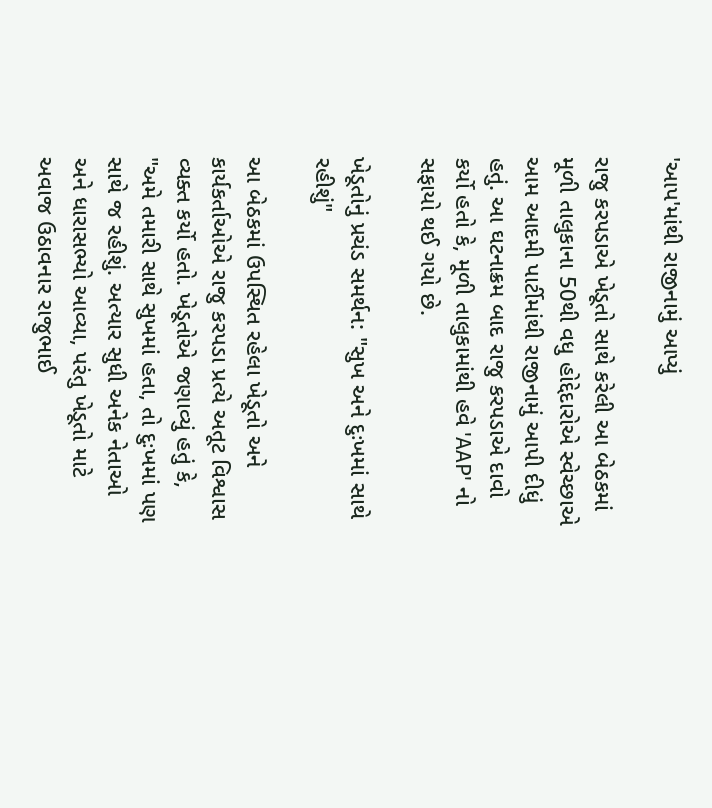'આપ'માંથી રાજીનામું આપ્યું

રાજુ કરપડાએ ખેડૂતો સાથે કરેલી આ બેઠકમાં મૂળી તાલુકાના 50થી વધુ હોદ્દેદારોએ સ્વેચ્છાએ આમ આદમી પાર્ટીમાંથી રાજીનામું આપી દીધું હતું. આ ઘટનાક્રમ બાદ રાજુ કરપડાએ દાવો કર્યો હતો કે, મૂળી તાલુકામાંથી હવે 'AAP' નો સફાયો થઈ ગયો છે.

ખેડૂતોનું પ્રચંડ સમર્થન: "સુખ અને દુઃખમાં સાથે રહીશું"

આ બેઠકમાં ઉપસ્થિત રહેલા ખેડૂતો અને કાર્યકર્તાઓએ રાજુ કરપડા પ્રત્યે અતૂટ વિશ્વાસ વ્યક્ત કર્યો હતો. ખેડૂતોએ જણાવ્યું હતું કે, "અમે તમારી સાથે સુખમાં હતા, તો દુઃખમાં પણ સાથે જ રહીશું. અત્યાર સુધી અનેક નેતાઓ અને ધારાસભ્યો આવ્યા, પરંતુ ખેડૂતો માટે અવાજ ઉઠાવનાર રાજુભાઈ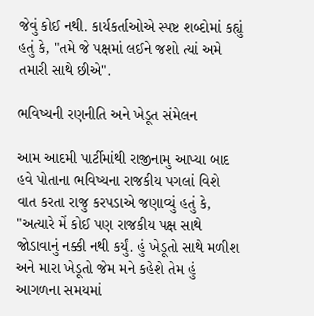જેવું કોઈ નથી. કાર્યકર્તાઓએ સ્પષ્ટ શબ્દોમાં કહ્યું હતું કે, "તમે જે પક્ષમાં લઈને જશો ત્યાં અમે તમારી સાથે છીએ".

ભવિષ્યની રણનીતિ અને ખેડૂત સંમેલન

આમ આદમી પાર્ટીમાંથી રાજીનામુ આપ્યા બાદ હવે પોતાના ભવિષ્યના રાજકીય પગલાં વિશે વાત કરતા રાજુ કરપડાએ જણાવ્યું હતું કે, "અત્યારે મેં કોઈ પણ રાજકીય પક્ષ સાથે જોડાવાનું નક્કી નથી કર્યું. હું ખેડૂતો સાથે મળીશ અને મારા ખેડૂતો જેમ મને કહેશે તેમ હું આગળના સમયમાં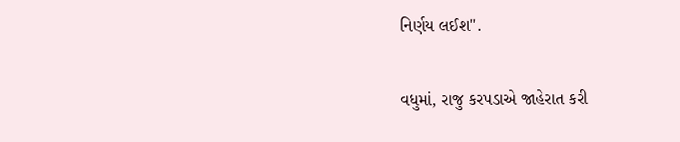નિર્ણય લઈશ".

વધુમાં, રાજુ કરપડાએ જાહેરાત કરી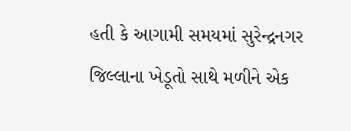હતી કે આગામી સમયમાં સુરેન્દ્રનગર જિલ્લાના ખેડૂતો સાથે મળીને એક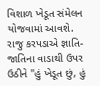વિશાળ ખેડૂત સંમેલન યોજવામાં આવશે. રાજુ કરપડાએ જ્ઞાતિ-જાતિના વાડાથી ઉપર ઉઠીને "હું ખેડૂત છું, હું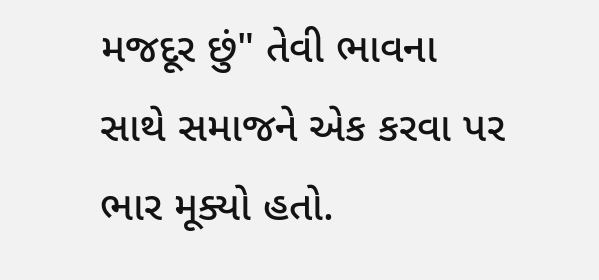મજદૂર છું" તેવી ભાવના સાથે સમાજને એક કરવા પર ભાર મૂક્યો હતો.